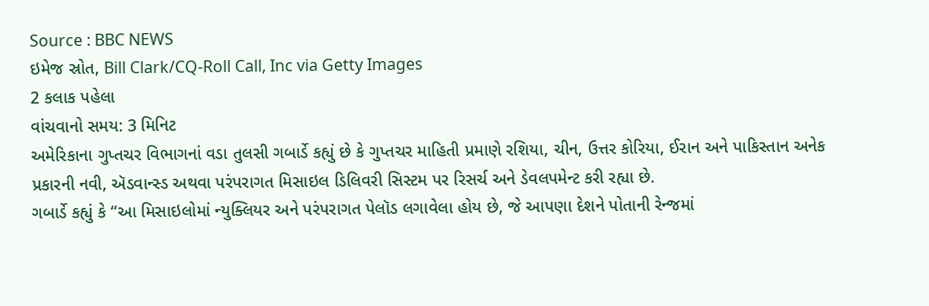Source : BBC NEWS
ઇમેજ સ્રોત, Bill Clark/CQ-Roll Call, Inc via Getty Images
2 કલાક પહેલા
વાંચવાનો સમય: 3 મિનિટ
અમેરિકાના ગુપ્તચર વિભાગનાં વડા તુલસી ગબાર્ડે કહ્યું છે કે ગુપ્તચર માહિતી પ્રમાણે રશિયા, ચીન, ઉત્તર કોરિયા, ઈરાન અને પાકિસ્તાન અનેક પ્રકારની નવી, ઍડવાન્સ્ડ અથવા પરંપરાગત મિસાઇલ ડિલિવરી સિસ્ટમ પર રિસર્ચ અને ડેવલપમેન્ટ કરી રહ્યા છે.
ગબાર્ડે કહ્યું કે “આ મિસાઇલોમાં ન્યુક્લિયર અને પરંપરાગત પેલૉડ લગાવેલા હોય છે, જે આપણા દેશને પોતાની રેન્જમાં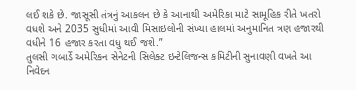લઈ શકે છે. જાસૂસી તંત્રનું આકલન છે કે આનાથી અમેરિકા માટે સામૂહિક રીતે ખતરો વધશે અને 2035 સુધીમાં આવી મિસાઇલોની સંખ્યા હાલમાં અનુમાનિત ત્રણ હજારથી વધીને 16 હજાર કરતા વધુ થઈ જશે.”
તુલસી ગબાર્ડે અમેરિકન સેનેટની સિલેક્ટ ઇન્ટેલિજન્સ કમિટીની સુનાવણી વખતે આ નિવેદન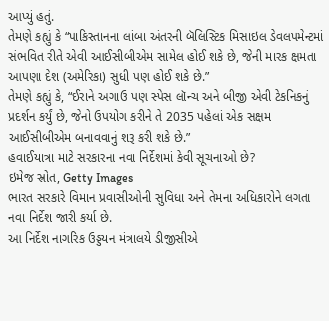આપ્યું હતું.
તેમણે કહ્યું કે “પાકિસ્તાનના લાંબા અંતરની બૅલિસ્ટિક મિસાઇલ ડેવલપમેન્ટમાં સંભવિત રીતે એવી આઈસીબીએમ સામેલ હોઈ શકે છે, જેની મારક ક્ષમતા આપણા દેશ (અમેરિકા) સુધી પણ હોઈ શકે છે.”
તેમણે કહ્યું કે, “ઈરાને અગાઉ પણ સ્પેસ લૉન્ચ અને બીજી એવી ટેકનિકનું પ્રદર્શન કર્યું છે, જેનો ઉપયોગ કરીને તે 2035 પહેલાં એક સક્ષમ આઈસીબીએમ બનાવવાનું શરૂ કરી શકે છે.”
હવાઈયાત્રા માટે સરકારના નવા નિર્દેશમાં કેવી સૂચનાઓ છે?
ઇમેજ સ્રોત, Getty Images
ભારત સરકારે વિમાન પ્રવાસીઓની સુવિધા અને તેમના અધિકારોને લગતા નવા નિર્દેશ જારી કર્યા છે.
આ નિર્દેશ નાગરિક ઉડ્ડયન મંત્રાલયે ડીજીસીએ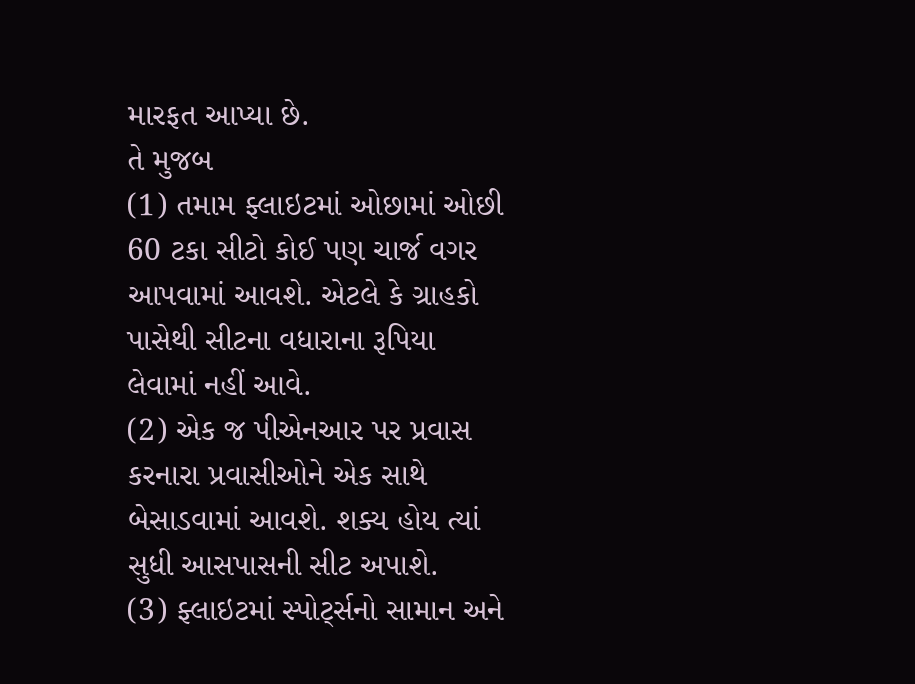મારફત આપ્યા છે.
તે મુજબ
(1) તમામ ફ્લાઇટમાં ઓછામાં ઓછી 60 ટકા સીટો કોઈ પણ ચાર્જ વગર આપવામાં આવશે. એટલે કે ગ્રાહકો પાસેથી સીટના વધારાના રૂપિયા લેવામાં નહીં આવે.
(2) એક જ પીએનઆર પર પ્રવાસ કરનારા પ્રવાસીઓને એક સાથે બેસાડવામાં આવશે. શક્ય હોય ત્યાં સુધી આસપાસની સીટ અપાશે.
(3) ફ્લાઇટમાં સ્પોર્ટ્સનો સામાન અને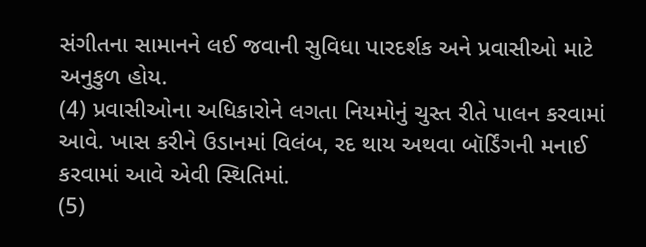સંગીતના સામાનને લઈ જવાની સુવિધા પારદર્શક અને પ્રવાસીઓ માટે અનુકુળ હોય.
(4) પ્રવાસીઓના અધિકારોને લગતા નિયમોનું ચુસ્ત રીતે પાલન કરવામાં આવે. ખાસ કરીને ઉડાનમાં વિલંબ, રદ થાય અથવા બૉર્ડિંગની મનાઈ કરવામાં આવે એવી સ્થિતિમાં.
(5)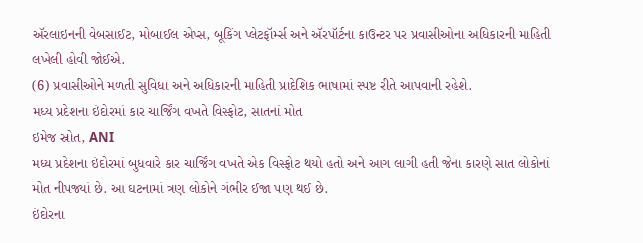ઍરલાઇનની વેબસાઈટ, મોબાઈલ એપ્સ, બૂકિંગ પ્લેટફૉર્મ્સ અને ઍરપૉર્ટના કાઉન્ટર પર પ્રવાસીઓના અધિકારની માહિતી લખેલી હોવી જોઈએ.
(6) પ્રવાસીઓને મળતી સુવિધા અને અધિકારની માહિતી પ્રાદેશિક ભાષામાં સ્પષ્ટ રીતે આપવાની રહેશે.
મધ્ય પ્રદેશના ઇંદોરમાં કાર ચાર્જિંગ વખતે વિસ્ફોટ, સાતનાં મોત
ઇમેજ સ્રોત, ANI
મધ્ય પ્રદેશના ઇંદોરમાં બુધવારે કાર ચાર્જિંગ વખતે એક વિસ્ફોટ થયો હતો અને આગ લાગી હતી જેના કારણે સાત લોકોનાં મોત નીપજ્યાં છે. આ ઘટનામાં ત્રણ લોકોને ગંભીર ઈજા પણ થઈ છે.
ઇંદોરના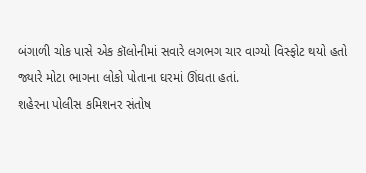બંગાળી ચોક પાસે એક કૉલોનીમાં સવારે લગભગ ચાર વાગ્યો વિસ્ફોટ થયો હતો જ્યારે મોટા ભાગના લોકો પોતાના ઘરમાં ઊંઘતા હતાં.
શહેરના પોલીસ કમિશનર સંતોષ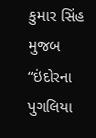કુમાર સિંહ મુજબ “ઇંદોરના પુગલિયા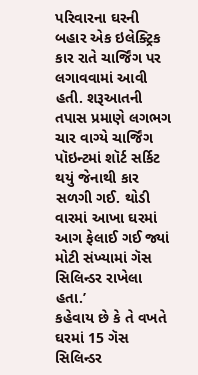પરિવારના ઘરની બહાર એક ઇલેક્ટ્રિક કાર રાતે ચાર્જિંગ પર લગાવવામાં આવી હતી. શરૂઆતની તપાસ પ્રમાણે લગભગ ચાર વાગ્યે ચાર્જિંગ પૉઇન્ટમાં શૉર્ટ સર્કિટ થયું જેનાથી કાર સળગી ગઈ. થોડી વારમાં આખા ઘરમાં આગ ફેલાઈ ગઈ જ્યાં મોટી સંખ્યામાં ગૅસ સિલિન્ડર રાખેલા હતા.’
કહેવાય છે કે તે વખતે ઘરમાં 15 ગૅસ સિલિન્ડર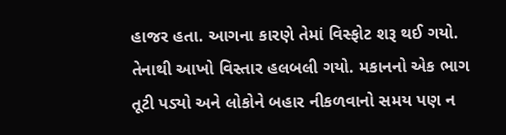હાજર હતા. આગના કારણે તેમાં વિસ્ફોટ શરૂ થઈ ગયો. તેનાથી આખો વિસ્તાર હલબલી ગયો. મકાનનો એક ભાગ તૂટી પડ્યો અને લોકોને બહાર નીકળવાનો સમય પણ ન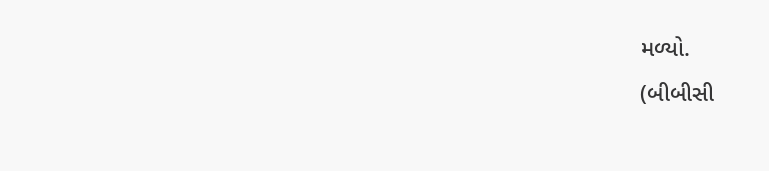મળ્યો.
(બીબીસી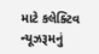માટે કલેક્ટિવ ન્યૂઝરૂમનું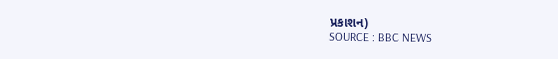પ્રકાશન)
SOURCE : BBC NEWS